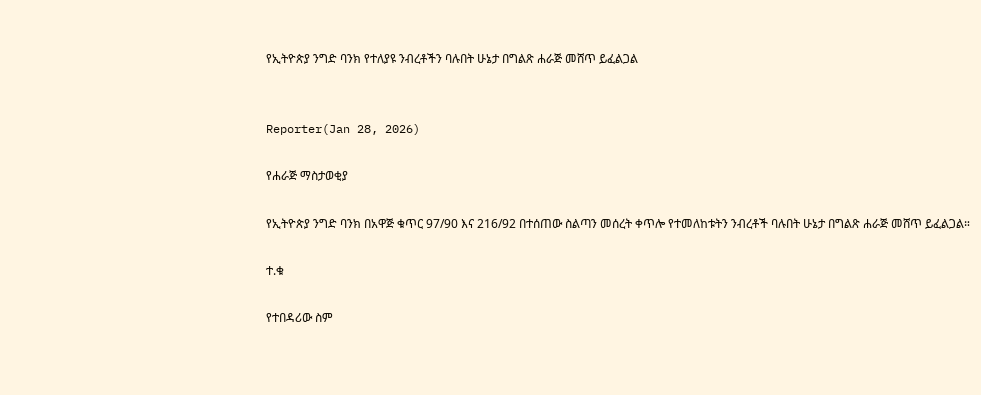የኢትዮጵያ ንግድ ባንክ የተለያዩ ንብረቶችን ባሉበት ሁኔታ በግልጽ ሐራጅ መሸጥ ይፈልጋል


Reporter(Jan 28, 2026)

የሐራጅ ማስታወቂያ

የኢትዮጵያ ንግድ ባንክ በአዋጅ ቁጥር 97/90 እና 216/92 በተሰጠው ስልጣን መሰረት ቀጥሎ የተመለከቱትን ንብረቶች ባሉበት ሁኔታ በግልጽ ሐራጅ መሸጥ ይፈልጋል።

ተ.ቁ

የተበዳሪው ስም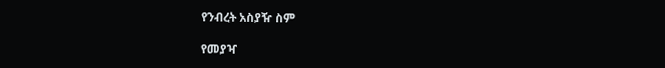የንብረት አስያዥ ስም

የመያዣ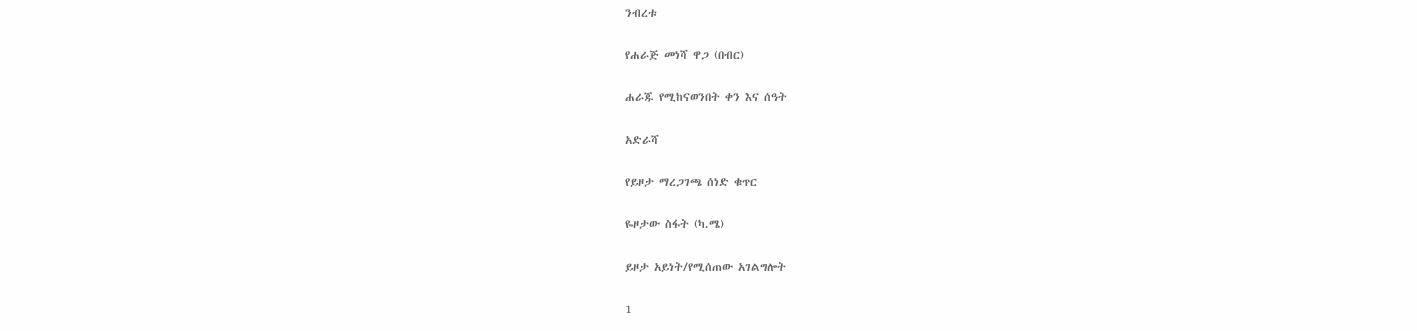ንብረቱ

የሐራጅ መነሻ ዋጋ (በብር)

ሐራጁ የሚከናወንበት ቀን እና ሰዓት

አድራሻ

የይዞታ ማረጋገጫ ሰነድ ቁጥር

ዬዞታው ስፋት (ካ.ሜ)

ይዞታ አይነት/የሚሰጠው አገልግሎት

1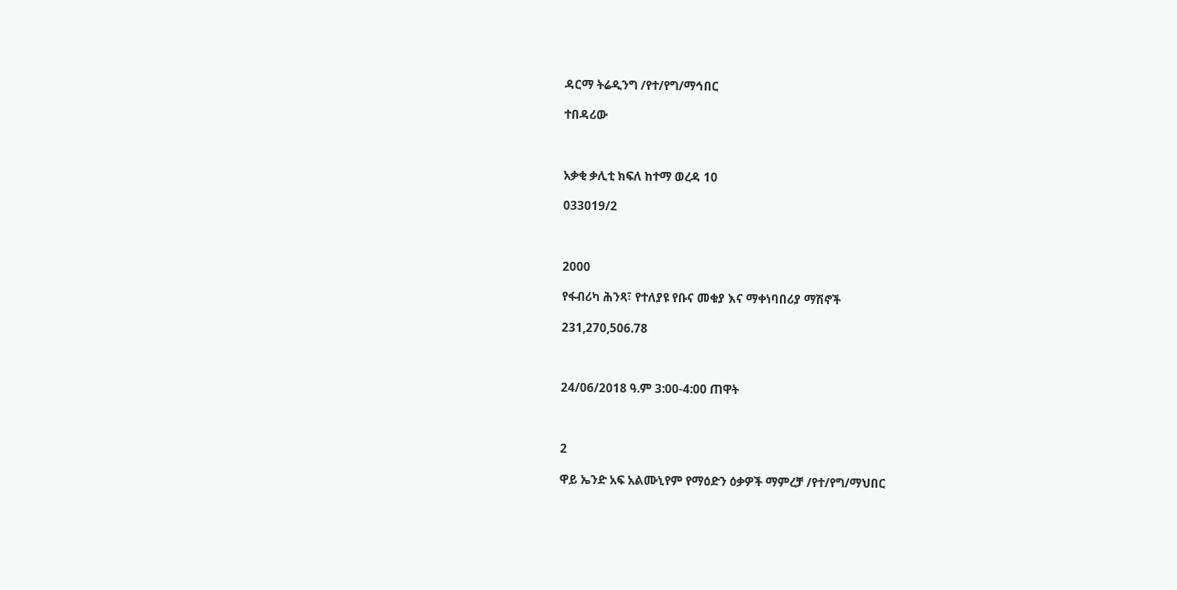ዳርማ ትሬዲንግ /የተ/የግ/ማኅበር

ተበዳሪው



አቃቂ ቃሊቲ ክፍለ ከተማ ወረዳ 10

033019/2



2000

የፋብሪካ ሕንጻ፣ የተለያዩ የቡና መቁያ እና ማቀነባበሪያ ማሽኖች

231,270,506.78



24/06/2018 ዓ.ም 3:00-4:00 ጠዋት



2

ዋይ ኤንድ አፍ አልሙኒየም የማዕድን ዕቃዎች ማምረቻ /የተ/የግ/ማህበር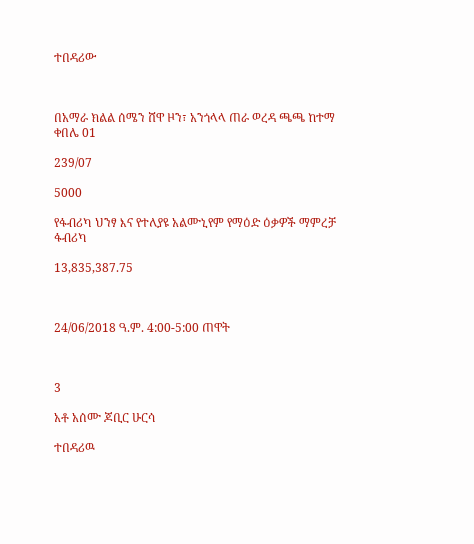ተበዳሪው



በአማራ ክልል ሰሜን ሸዋ ዞን፣ አንጎላላ ጠራ ወረዳ ጫጫ ከተማ ቀበሌ 01

239/07

5000

የፋብሪካ ህንፃ እና የተለያዩ አልሙኒየም የማዕድ ዕቃዎች ማምረቻ ፋብሪካ

13,835,387.75



24/06/2018 ዓ.ም. 4:00-5:00 ጠዋት



3

አቶ አሰሙ ጆቢር ሁርሳ

ተበዳሪዉ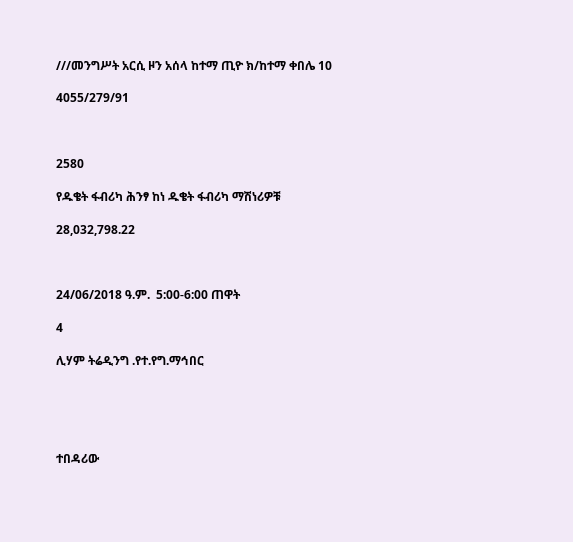///መንግሥት አርሲ ዞን አሰላ ከተማ ጢዮ ክ/ከተማ ቀበሌ 10

4055/279/91



2580

የዱቄት ፋብሪካ ሕንፃ ከነ ዱቄት ፋብሪካ ማሽነሪዎቹ

28,032,798.22



24/06/2018 ዓ.ም.  5:00-6:00 ጠዋት

4

ሊሃም ትሬዲንግ .የተ.የግ.ማኅበር





ተበዳሪው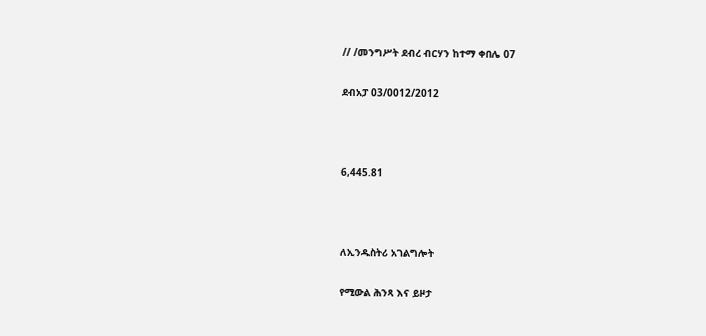// /መንግሥት ደብረ ብርሃን ከተማ ቀበሌ 07

ደብአፓ 03/0012/2012



6,445.81



ለኢንዱስትሪ አገልግሎት

የሚውል ሕንጻ እና ይዞታ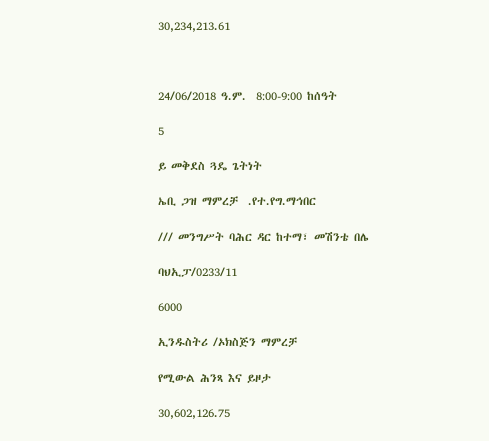30,234,213.61



24/06/2018 ዓ.ም.  8:00-9:00 ከሰዓት

5

ይ መቅደስ ጓዴ ጌትነት

ኤቢ ጋዝ ማምረቻ  .የተ.የግ.ማኅበር

/// መንግሥት ባሕር ዳር ከተማ፣ መሽንቴ በሌ

ባህኢፓ/0233/11

6000

ኢንዱስትሪ /ኦክስጅን ማምረቻ

የሚውል ሕንጻ እና ይዞታ

30,602,126.75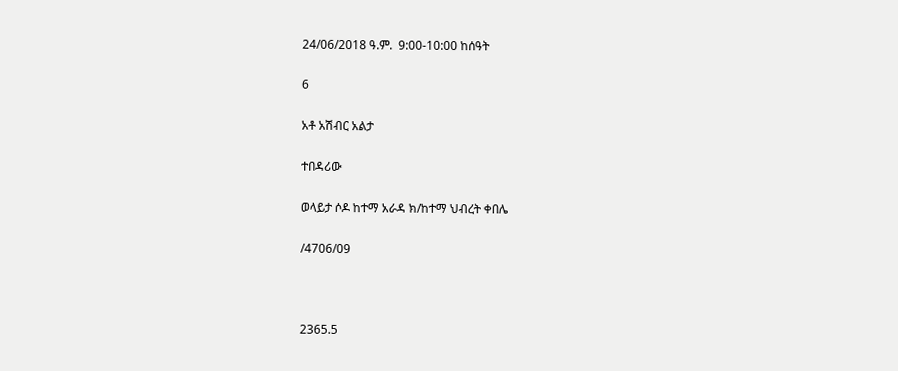24/06/2018 ዓ.ም.  9:00-10:00 ከሰዓት

6

አቶ አሽብር አልታ

ተበዳሪው

ወላይታ ሶዶ ከተማ አራዳ ክ/ከተማ ህብረት ቀበሌ

/4706/09



2365.5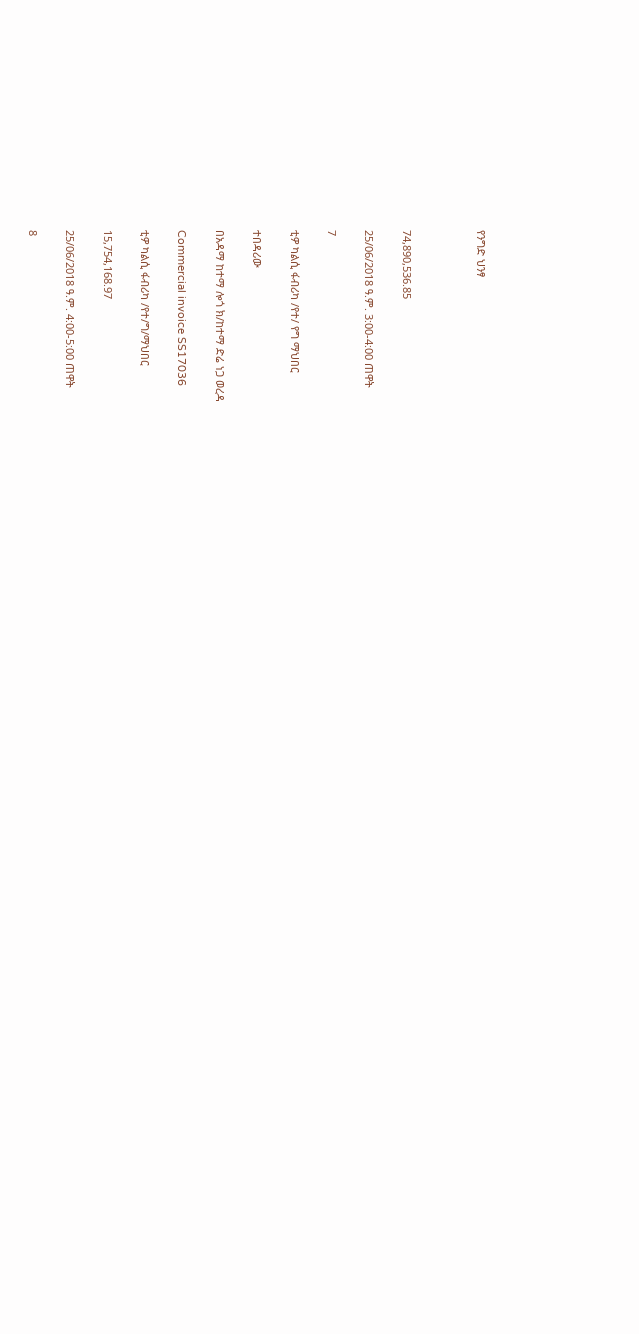የንግድ ህንፃ



74,890,536.85

25/06/2018 ዓ.ም. 3:00-4:00 ጠዋት

7

ቲዎ ካልሲ ፋብሪካ /የተ/ የግ ማህበር

ተበዳሪው

በአዳማ ከተማ ሎጎ ክ/ከተማ ድሬ ነጋ ወረዳ

Commercial invoice SS17036

ቲዎ ካልሲ ፋብሪካ /የተ/ግ/ማህበር

15,754,168.97

25/06/2018 ዓ.ም. 4:00-5:00 ጠዋት

8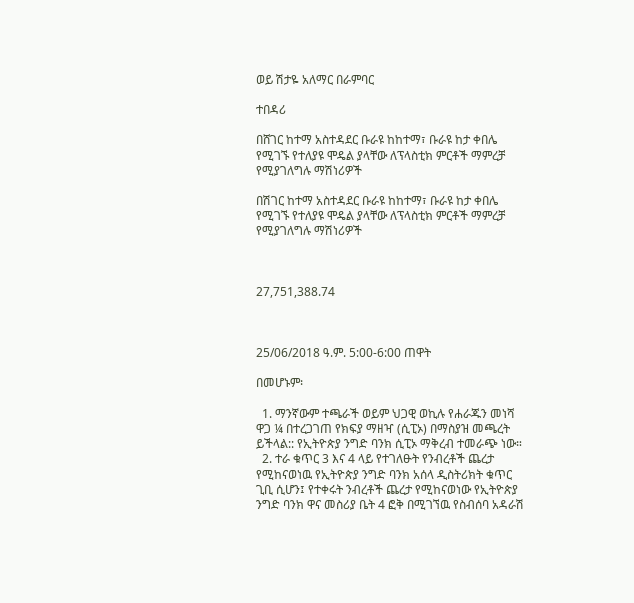ወይ ሽታዬ አለማር በራምባር

ተበዳሪ

በሸገር ከተማ አስተዳደር ቡራዩ ከከተማ፣ ቡራዩ ከታ ቀበሌ የሚገኙ የተለያዩ ሞዴል ያላቸው ለፕላስቲክ ምርቶች ማምረቻ የሚያገለግሉ ማሽነሪዎች

በሽገር ከተማ አስተዳደር ቡራዩ ከከተማ፣ ቡራዩ ከታ ቀበሌ የሚገኙ የተለያዩ ሞዴል ያላቸው ለፕላስቲክ ምርቶች ማምረቻ የሚያገለግሉ ማሽነሪዎች



27,751,388.74



25/06/2018 ዓ.ም. 5:00-6:00 ጠዋት

በመሆኑም፡

  1. ማንኛውም ተጫራች ወይም ህጋዊ ወኪሉ የሐራጁን መነሻ ዋጋ ¼ በተረጋገጠ የክፍያ ማዘዣ (ሲፒኦ) በማስያዝ መጫረት ይችላል:: የኢትዮጵያ ንግድ ባንክ ሲፒኦ ማቅረብ ተመራጭ ነው።
  2. ተራ ቁጥር 3 እና 4 ላይ የተገለፁት የንብረቶች ጨረታ የሚከናወነዉ የኢትዮጵያ ንግድ ባንክ አሰላ ዲስትሪክት ቁጥር ጊቢ ሲሆን፤ የተቀሩት ንብረቶች ጨረታ የሚከናወነው የኢትዮጵያ ንግድ ባንክ ዋና መስሪያ ቤት 4 ፎቅ በሚገኘዉ የስብሰባ አዳራሽ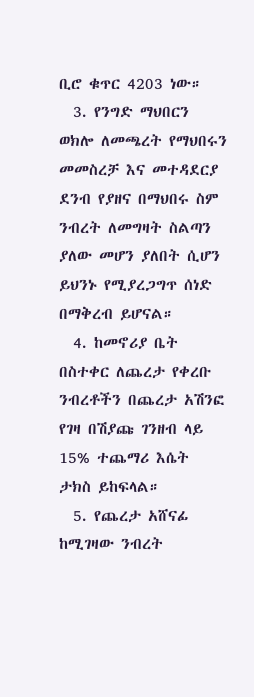ቢሮ ቁጥር 4203 ነው።
  3. የንግድ ማህበርን ወክሎ ለመጫረት የማህበሩን መመስረቻ እና መተዳደርያ ደንብ የያዘና በማህበሩ ስም ንብረት ለመግዛት ስልጣን ያለው መሆን ያለበት ሲሆን ይህንኑ የሚያረጋግጥ ሰነድ በማቅረብ ይሆናል።
  4. ከመኖሪያ ቤት በስተቀር ለጨረታ የቀረቡ ንብረቶችን በጨረታ አሽንፎ የገዛ በሽያጩ ገንዘብ ላይ 15% ተጨማሪ እሴት ታክስ ይከፍላል።
  5. የጨረታ አሸናፊ ከሚገዛው ንብረት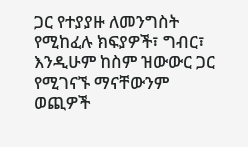ጋር የተያያዙ ለመንግስት የሚከፈሉ ክፍያዎች፣ ግብር፣ እንዲሁም ከስም ዝውውር ጋር የሚገናኙ ማናቸውንም ወጪዎች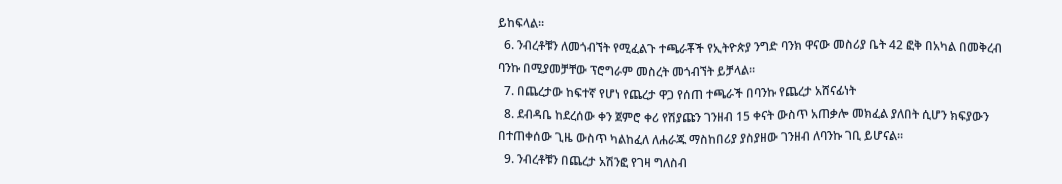ይከፍላል።
  6. ንብረቶቹን ለመጎብኘት የሚፈልጉ ተጫራቾች የኢትዮጵያ ንግድ ባንክ ዋናው መስሪያ ቤት 42 ፎቅ በአካል በመቅረብ ባንኩ በሚያመቻቸው ፕሮግራም መስረት መጎብኘት ይቻላል።
  7. በጨረታው ከፍተኛ የሆነ የጨረታ ዋጋ የሰጠ ተጫራች በባንኩ የጨረታ አሸናፊነት
  8. ደብዳቤ ከደረሰው ቀን ጀምሮ ቀሪ የሽያጩን ገንዘብ 15 ቀናት ውስጥ አጠቃሎ መክፈል ያለበት ሲሆን ክፍያውን በተጠቀሰው ጊዜ ውስጥ ካልከፈለ ለሐራጁ ማስከበሪያ ያስያዘው ገንዘብ ለባንኩ ገቢ ይሆናል።
  9. ንብረቶቹን በጨረታ አሽንፎ የገዛ ግለስብ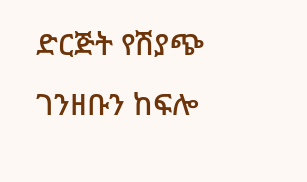ድርጅት የሽያጭ ገንዘቡን ከፍሎ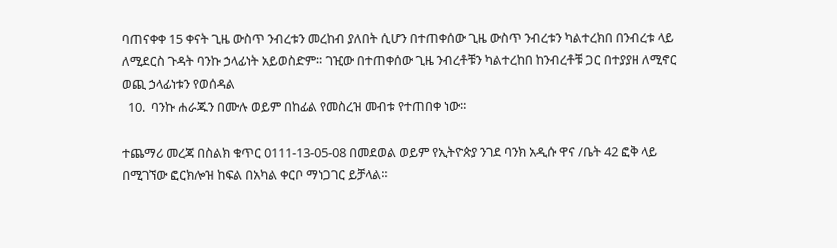ባጠናቀቀ 15 ቀናት ጊዜ ውስጥ ንብረቱን መረከብ ያለበት ሲሆን በተጠቀሰው ጊዜ ውስጥ ንብረቱን ካልተረክበ በንብረቱ ላይ ለሚደርስ ጉዳት ባንኩ ኃላፊነት አይወስድም። ገዢው በተጠቀሰው ጊዜ ንብረቶቹን ካልተረከበ ከንብረቶቹ ጋር በተያያዘ ለሚኖር ወጪ ኃላፊነቱን የወሰዳል
  10.  ባንኩ ሐራጁን በሙሉ ወይም በከፊል የመስረዝ መብቱ የተጠበቀ ነው።

ተጨማሪ መረጃ በስልክ ቁጥር 0111-13-05-08 በመደወል ወይም የኢትዮጵያ ንገደ ባንክ አዲሱ ዋና /ቤት 42 ፎቅ ላይ በሚገኘው ፎርክሎዝ ከፍል በአካል ቀርቦ ማነጋገር ይቻላል።